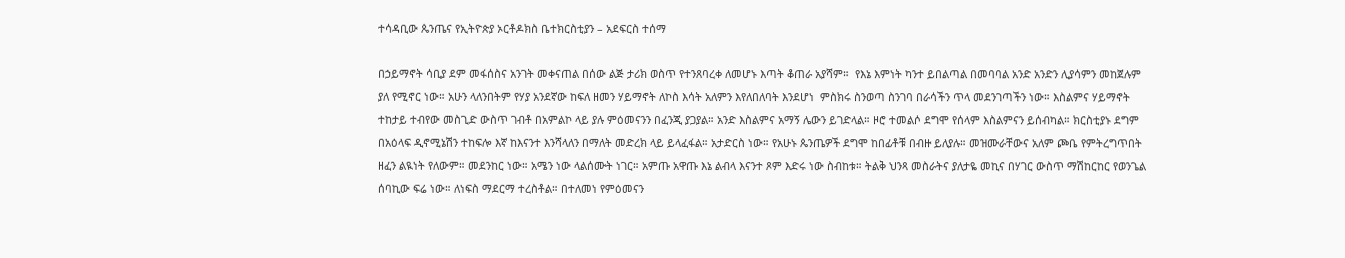ተሳዳቢው ጴንጤና የኢትዮጵያ ኦርቶዶክስ ቤተክርስቲያን – አደፍርስ ተሰማ

በኃይማኖት ሳቢያ ደም መፋሰስና አንገት መቀናጠል በሰው ልጅ ታሪክ ወስጥ የተንጸባረቀ ለመሆኑ እጣት ቆጠራ አያሻም።  የእኔ እምነት ካንተ ይበልጣል በመባባል አንድ አንድን ሊያሳምን መከጀሉም ያለ የሚኖር ነው። አሁን ላለንበትም የሃያ አንደኛው ከፍለ ዘመን ሃይማኖት ለኮስ እሳት አለምን እየለበለባት እንደሆነ  ምስክሩ ስንወጣ ስንገባ በራሳችን ጥላ መደንገጣችን ነው። እስልምና ሃይማኖት ተከታይ ተብየው መስጊድ ውስጥ ገብቶ በአምልኮ ላይ ያሉ ምዕመናንን በፈንጂ ያጋያል። አንድ እስልምና አማኝ ሌውን ይገድላል። ዞሮ ተመልሶ ደግሞ የሰላም እስልምናን ይሰብካል። ክርስቲያኑ ደግም በአዕላፍ ዲኖሚኔሽን ተከፍሎ እኛ ከእናንተ እንሻላለን በማለት መድረክ ላይ ይላፈፋል። አታድርስ ነው። የአሁኑ ጴንጤዎች ደግሞ ከበፊቶቹ በብዙ ይለያሉ። መዝሙራቸውና አለም ጮቤ የምትረግጥበት ዘፈን ልዪነት የለውም። መደንከር ነው። አሜን ነው ላልሰሙት ነገር። አምጡ አዋጡ እኔ ልብላ እናንተ ጾም እድሩ ነው ስብከቱ። ትልቅ ህንጻ መስራትና ያለታዬ መኪና በሃገር ውስጥ ማሽከርከር የወንጌል ሰባኪው ፍሬ ነው። ለነፍስ ማደርማ ተረስቶል። በተለመነ የምዕመናን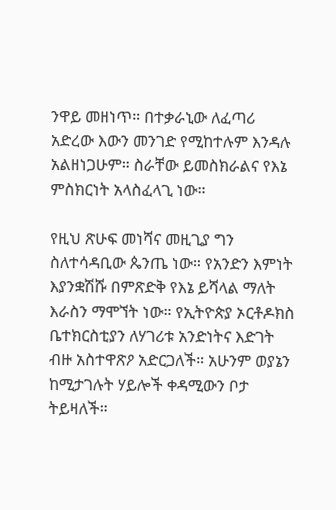ንዋይ መዘነጥ። በተቃራኒው ለፈጣሪ አድረው እውን መንገድ የሚከተሉም እንዳሉ አልዘነጋሁም። ስራቸው ይመስክራልና የእኔ ምስክርነት አላስፈላጊ ነው።

የዚህ ጽሁፍ መነሻና መዚጊያ ግን ስለተሳዳቢው ጴንጤ ነው። የአንድን እምነት እያንቋሽሹ በምጽድቅ የእኔ ይሻላል ማለት እራስን ማሞኘት ነው። የኢትዮጵያ ኦርቶዶክስ ቤተክርስቲያን ለሃገሪቱ አንድነትና እድገት ብዙ አስተዋጽዖ አድርጋለች። አሁንም ወያኔን ከሚታገሉት ሃይሎች ቀዳሚውን ቦታ ትይዛለች።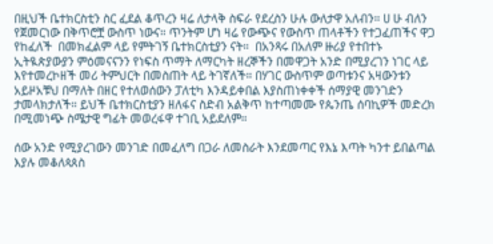በዚህች ቤተክርስቲን ስር ፈደል ቆጥረን ዛሬ ለታላቅ ስፍራ የደረስን ሁሉ ውለታዋ አለብን። ሀ ሁ ብለን የጀመርነው በቅጥሮቿ ውስጥ ነውና። ጥንትም ሆነ ዛሬ የውጭና የውስጥ ጠላቶችን የተጋፈጠችና ዋጋ የከፈለች  በመክፈልም ላይ የምትገኝ ቤተክርስቲያን ናት።  በአንጻሩ በአለም ዙሪያ የተበተኑ ኢትዪጵያውያን ምዕመናናንን የነፍስ ጥማት ለማርካት ዘረኞችን በመዋጋት አንድ በሚያረገን ነገር ላይ እየተመረኮዘች መሪ ትምህርት በመስጠት ላይ ትገኛለች። በሃገር ውስጥም ወጣቱንና አዛውንቱን አይዞአቹህ በማለት በዘር የተለወሰውን ፓለቲካ እንዳይቀበል እያስጠነቀቀች ሰማያዊ መንገድን ታመላክታለች። ይህች ቤተክርስቲያን ዘለፋና ስድብ አልቅጥ ከተጣመሙ የጴንጤ ሰባኪዎች መድረክ በሚመነጭ ስሜታዊ ግፊት መወረፋዋ ተገቢ አይደለም።

ሰው አንድ የሚያረገውን መንገድ በመፈለግ በጋራ ለመስራት እንደመጣር የእኔ እጣት ካንተ ይበልጣል እያሉ መቆለጳጰስ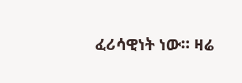ፈሪሳዊነት ነው። ዛሬ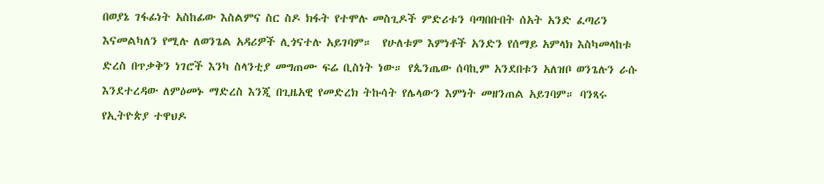በወያኔ ገፋፊነት አስከፊው እስልምና ስር ስዶ ክፋት የተሞሉ መስጊዶች ምድሪቱን ባጣበቡበት ሰአት አንድ ፈጣሪን እናመልካለን የሚሉ ለወንጌል አዳሪዎች ሊጎናተሉ አይገባም።  የሁለቱም እምነቶች አንድን የሰማይ አምላክ እስካመላከቱ ድረስ በጥቃቅን ነገሮች እንካ ስላንቲያ መግጠሙ ፍሬ ቢስነት ነው። የጴንጤው ሰባኪም አንደበቱን አለዝቦ ወንጌሉን ራሱ እንደተረዳው ለምዕመኑ ማድረስ እንጂ በጊዜአዊ የመድረክ ትኩሳት የሌላውን እምነት መዘንጠል አይገባም። ባንጻሩ የኢትዮጵያ ተዋህዶ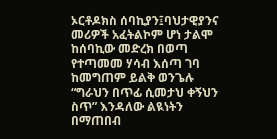ኦርቶዶክስ ሰባኪያን፤ባህታዊያንና መሪዎች አፈትልኮም ሆነ ታልሞ ከሰባኪው መድረክ በወጣ የተጣመመ ሃሳብ እሰጣ ገባ ከመግጠም ይልቅ ወንጌሉ “ግራህን በጥፊ ሲመታህ ቀኝህን ስጥ” እንዳለው ልዪነትን በማጠበብ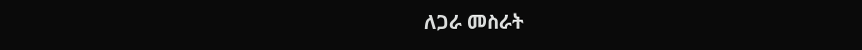ለጋራ መስራት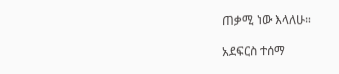ጠቃሚ ነው እላለሁ።

አደፍርስ ተሰማ